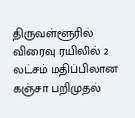திருவள்ளூரில் விரைவு ரயிலில் 2 லட்சம் மதிப்பிலான கஞ்சா பறிமுதல்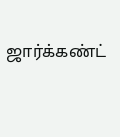ஜார்க்கண்ட்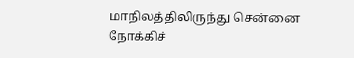மாநிலத்திலிருந்து சென்னை நோக்கிச்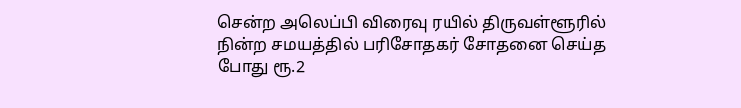சென்ற அலெப்பி விரைவு ரயில் திருவள்ளூரில் நின்ற சமயத்தில் பரிசோதகர் சோதனை செய்த போது ரூ.2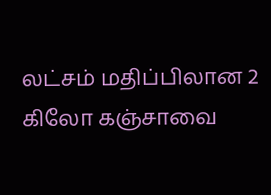லட்சம் மதிப்பிலான 2 கிலோ கஞ்சாவை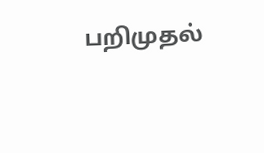பறிமுதல்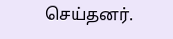செய்தனர்.